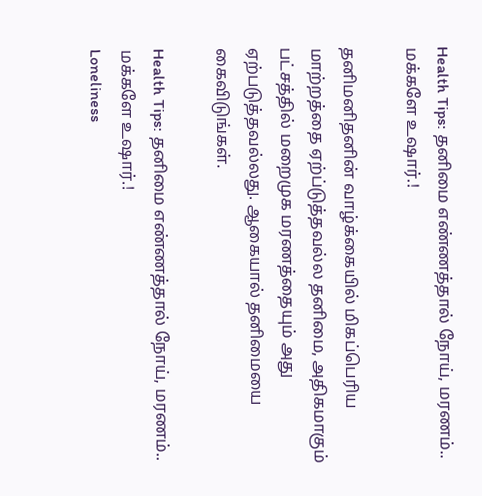Health Tips: தனிமை எண்ணத்தால் நோய், மரணம்.. மக்களே உஷார்.!

தனிமனிதனின் வாழ்க்கையில் மிகப்பெரிய மாற்றத்தை ஏற்ப்டுத்தவல்ல தனிமை, அதிகமாகும் பட்சத்தில் மறைமுக மரணத்தையும் அது ஏற்படுத்தவல்லது. ஆகையால் தனிமையை கைவிடுங்கள்.

Health Tips: தனிமை எண்ணத்தால் நோய், மரணம்.. மக்களே உஷார்.!
Loneliness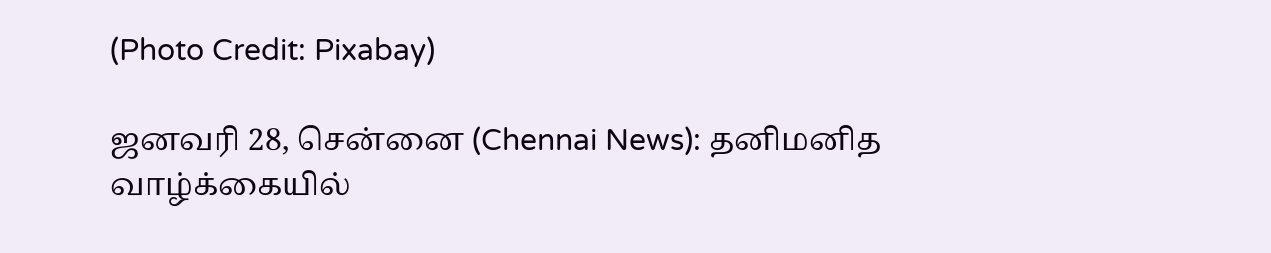(Photo Credit: Pixabay)

ஜனவரி 28, சென்னை (Chennai News): தனிமனித வாழ்க்கையில்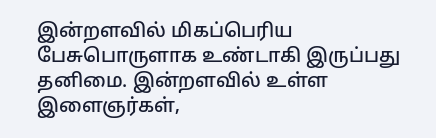இன்றளவில் மிகப்பெரிய பேசுபொருளாக உண்டாகி இருப்பது தனிமை. இன்றளவில் உள்ள இளைஞர்கள்,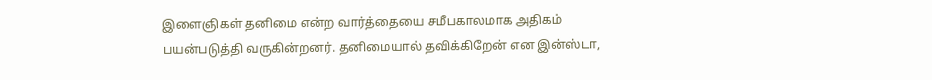இளைஞிகள் தனிமை என்ற வார்த்தையை சமீபகாலமாக அதிகம் பயன்படுத்தி வருகின்றனர். தனிமையால் தவிக்கிறேன் என இன்ஸ்டா,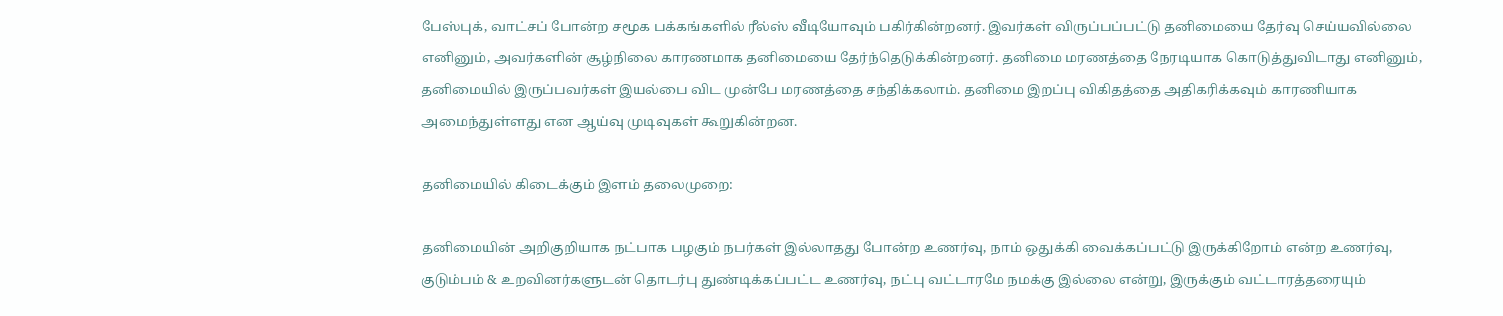பேஸ்புக், வாட்சப் போன்ற சமூக பக்கங்களில் ரீல்ஸ் வீடியோவும் பகிர்கின்றனர். இவர்கள் விருப்பப்பட்டு தனிமையை தேர்வு செய்யவில்லை எனினும், அவர்களின் சூழ்நிலை காரணமாக தனிமையை தேர்ந்தெடுக்கின்றனர். தனிமை மரணத்தை நேரடியாக கொடுத்துவிடாது எனினும், தனிமையில் இருப்பவர்கள் இயல்பை விட முன்பே மரணத்தை சந்திக்கலாம். தனிமை இறப்பு விகிதத்தை அதிகரிக்கவும் காரணியாக அமைந்துள்ளது என ஆய்வு முடிவுகள் கூறுகின்றன.

தனிமையில் கிடைக்கும் இளம் தலைமுறை:

தனிமையின் அறிகுறியாக நட்பாக பழகும் நபர்கள் இல்லாதது போன்ற உணர்வு, நாம் ஒதுக்கி வைக்கப்பட்டு இருக்கிறோம் என்ற உணர்வு, குடும்பம் & உறவினர்களுடன் தொடர்பு துண்டிக்கப்பட்ட உணர்வு, நட்பு வட்டாரமே நமக்கு இல்லை என்று, இருக்கும் வட்டாரத்தரையும்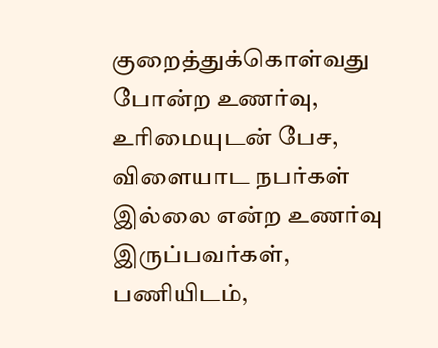குறைத்துக்கொள்வது போன்ற உணர்வு, உரிமையுடன் பேச, விளையாட நபர்கள் இல்லை என்ற உணர்வு இருப்பவர்கள், பணியிடம்,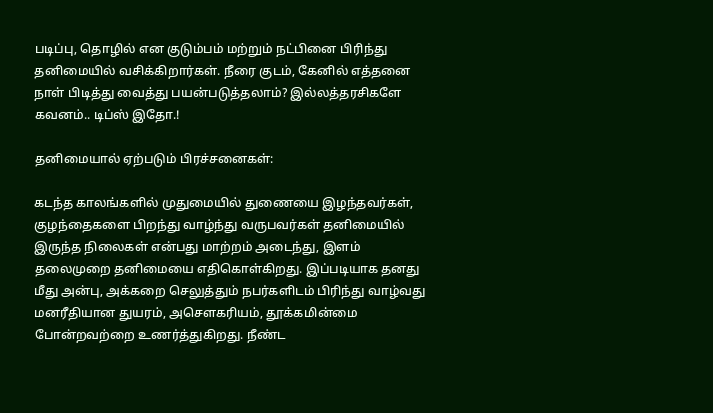படிப்பு, தொழில் என குடும்பம் மற்றும் நட்பினை பிரிந்து தனிமையில் வசிக்கிறார்கள். நீரை குடம், கேனில் எத்தனை நாள் பிடித்து வைத்து பயன்படுத்தலாம்? இல்லத்தரசிகளே கவனம்.. டிப்ஸ் இதோ.!

தனிமையால் ஏற்படும் பிரச்சனைகள்:

கடந்த காலங்களில் முதுமையில் துணையை இழந்தவர்கள், குழந்தைகளை பிறந்து வாழ்ந்து வருபவர்கள் தனிமையில் இருந்த நிலைகள் என்பது மாற்றம் அடைந்து, இளம் தலைமுறை தனிமையை எதிகொள்கிறது. இப்படியாக தனது மீது அன்பு, அக்கறை செலுத்தும் நபர்களிடம் பிரிந்து வாழ்வது மனரீதியான துயரம், அசௌகரியம், தூக்கமின்மை போன்றவற்றை உணர்த்துகிறது. நீண்ட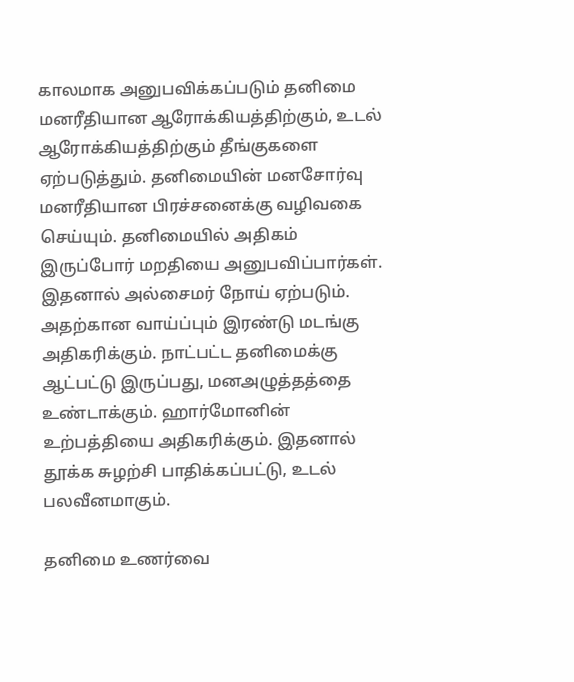காலமாக அனுபவிக்கப்படும் தனிமை மனரீதியான ஆரோக்கியத்திற்கும், உடல் ஆரோக்கியத்திற்கும் தீங்குகளை ஏற்படுத்தும். தனிமையின் மனசோர்வு மனரீதியான பிரச்சனைக்கு வழிவகை செய்யும். தனிமையில் அதிகம் இருப்போர் மறதியை அனுபவிப்பார்கள். இதனால் அல்சைமர் நோய் ஏற்படும். அதற்கான வாய்ப்பும் இரண்டு மடங்கு அதிகரிக்கும். நாட்பட்ட தனிமைக்கு ஆட்பட்டு இருப்பது, மனஅழுத்தத்தை உண்டாக்கும். ஹார்மோனின் உற்பத்தியை அதிகரிக்கும். இதனால் தூக்க சுழற்சி பாதிக்கப்பட்டு, உடல் பலவீனமாகும்.

தனிமை உணர்வை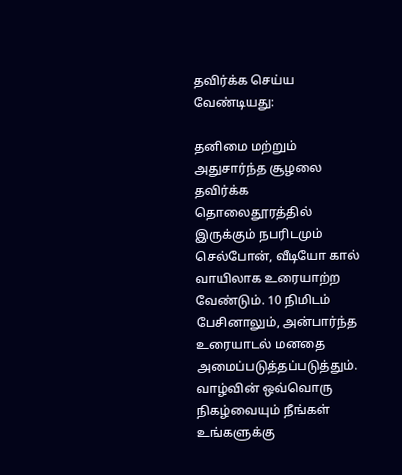தவிர்க்க செய்ய வேண்டியது:

தனிமை மற்றும் அதுசார்ந்த சூழலை தவிர்க்க தொலைதூரத்தில் இருக்கும் நபரிடமும் செல்போன், வீடியோ கால் வாயிலாக உரையாற்ற வேண்டும். 10 நிமிடம் பேசினாலும், அன்பார்ந்த உரையாடல் மனதை அமைப்படுத்தப்படுத்தும். வாழ்வின் ஒவ்வொரு நிகழ்வையும் நீங்கள் உங்களுக்கு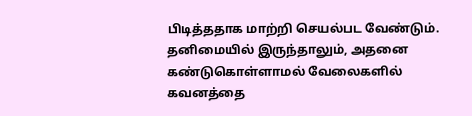பிடித்ததாக மாற்றி செயல்பட வேண்டும். தனிமையில் இருந்தாலும், அதனை கண்டுகொள்ளாமல் வேலைகளில் கவனத்தை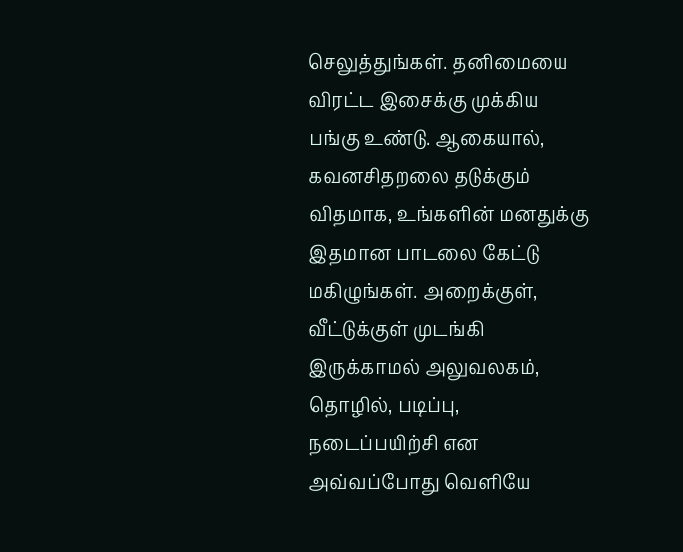செலுத்துங்கள். தனிமையை விரட்ட இசைக்கு முக்கிய பங்கு உண்டு. ஆகையால், கவனசிதறலை தடுக்கும் விதமாக, உங்களின் மனதுக்கு இதமான பாடலை கேட்டு மகிழுங்கள். அறைக்குள், வீட்டுக்குள் முடங்கி இருக்காமல் அலுவலகம், தொழில், படிப்பு, நடைப்பயிற்சி என அவ்வப்போது வெளியே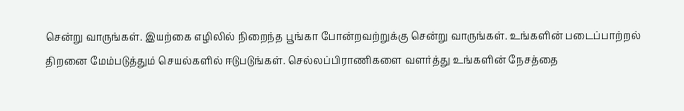சென்று வாருங்கள். இயற்கை எழிலில் நிறைந்த பூங்கா போன்றவற்றுக்கு சென்று வாருங்கள். உங்களின் படைப்பாற்றல் திறனை மேம்படுத்தும் செயல்களில் ஈடுபடுங்கள். செல்லப்பிராணிகளை வளர்த்து உங்களின் நேசத்தை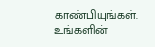காண்பியுங்கள். உங்களின்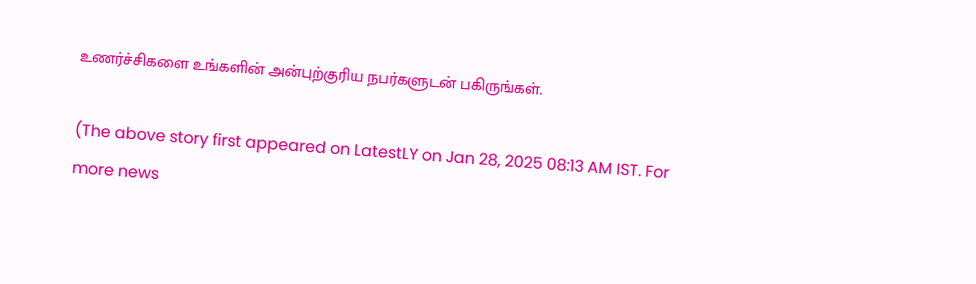உணர்ச்சிகளை உங்களின் அன்புற்குரிய நபர்களுடன் பகிருங்கள்.

(The above story first appeared on LatestLY on Jan 28, 2025 08:13 AM IST. For more news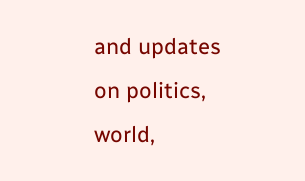and updates on politics, world,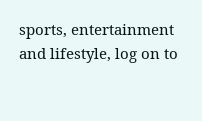sports, entertainment and lifestyle, log on to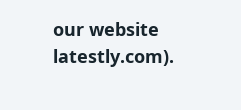our website latestly.com).